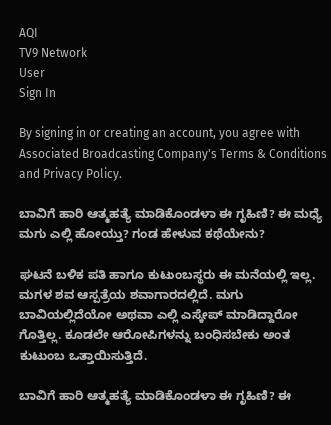AQI
TV9 Network
User
Sign In

By signing in or creating an account, you agree with Associated Broadcasting Company's Terms & Conditions and Privacy Policy.

ಬಾವಿಗೆ ಹಾರಿ ಆತ್ಮಹತ್ಯೆ ಮಾಡಿಕೊಂಡಳಾ ಈ ಗೃಹಿಣಿ? ಈ ಮಧ್ಯೆ ಮಗು ಎಲ್ಲಿ ಹೋಯ್ತು? ಗಂಡ ಹೇಳುವ ಕಥೆಯೇನು?

ಘಟನೆ ಬಳಿಕ ಪತಿ ಹಾಗೂ ಕುಟುಂಬಸ್ಥರು ಈ ಮನೆಯಲ್ಲಿ ಇಲ್ಲ. ಮಗಳ ಶವ ಆಸ್ಪತ್ರೆಯ ಶವಾಗಾರದಲ್ಲಿದೆ. ಮಗು ಬಾವಿಯಲ್ಲಿದೆಯೋ ಅಥವಾ ಎಲ್ಲಿ ಎಸ್ಕೇಪ್ ಮಾಡಿದ್ದಾರೋ ಗೊತ್ತಿಲ್ಲ. ಕೂಡಲೇ ಆರೋಪಿಗಳನ್ನು ಬಂಧಿಸಬೇಕು ಅಂತ ಕುಟುಂಬ ಒತ್ತಾಯಿಸುತ್ತಿದೆ.

ಬಾವಿಗೆ ಹಾರಿ ಆತ್ಮಹತ್ಯೆ ಮಾಡಿಕೊಂಡಳಾ ಈ ಗೃಹಿಣಿ? ಈ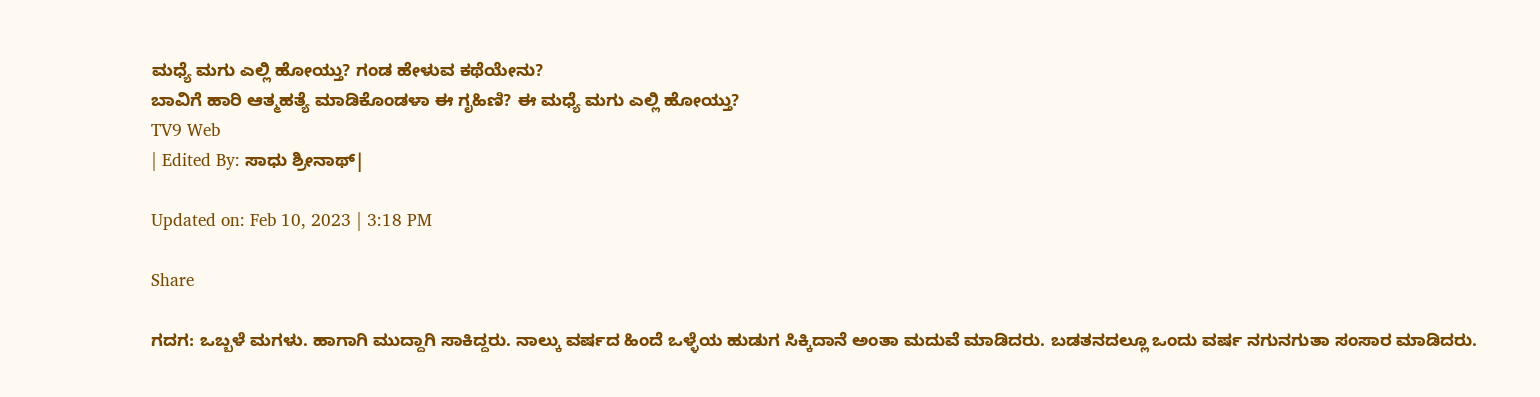ಮಧ್ಯೆ ಮಗು ಎಲ್ಲಿ ಹೋಯ್ತು? ಗಂಡ ಹೇಳುವ ಕಥೆಯೇನು?
ಬಾವಿಗೆ ಹಾರಿ ಆತ್ಮಹತ್ಯೆ ಮಾಡಿಕೊಂಡಳಾ ಈ ಗೃಹಿಣಿ? ಈ ಮಧ್ಯೆ ಮಗು ಎಲ್ಲಿ ಹೋಯ್ತು?
TV9 Web
| Edited By: ಸಾಧು ಶ್ರೀನಾಥ್|

Updated on: Feb 10, 2023 | 3:18 PM

Share

ಗದಗ: ಒಬ್ಬಳೆ ಮಗಳು. ಹಾಗಾಗಿ ಮುದ್ದಾಗಿ ಸಾಕಿದ್ದರು. ನಾಲ್ಕು ವರ್ಷದ ಹಿಂದೆ ಒಳ್ಳೆಯ ಹುಡುಗ ಸಿಕ್ಕಿದಾನೆ ಅಂತಾ ಮದುವೆ ಮಾಡಿದರು. ಬಡತನದಲ್ಲೂ ಒಂದು ವರ್ಷ ನಗುನಗುತಾ ಸಂಸಾರ ಮಾಡಿದರು.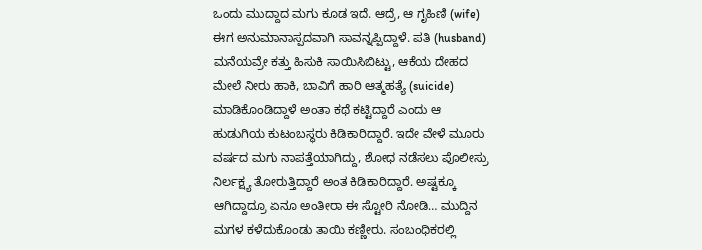ಒಂದು ಮುದ್ದಾದ ಮಗು ಕೂಡ ಇದೆ. ಆದ್ರೆ, ಆ ಗೃಹಿಣಿ (wife) ಈಗ ಅನುಮಾನಾಸ್ಪದವಾಗಿ ಸಾವನ್ನಪ್ಪಿದ್ದಾಳೆ. ಪತಿ (husband) ಮನೆಯವ್ರೇ ಕತ್ತು ಹಿಸುಕಿ ಸಾಯಿಸಿಬಿಟ್ಟು, ಆಕೆಯ ದೇಹದ ಮೇಲೆ ನೀರು ಹಾಕಿ, ಬಾವಿಗೆ ಹಾರಿ ಆತ್ಮಹತ್ಯೆ (suicide) ಮಾಡಿಕೊಂಡಿದ್ದಾಳೆ ಅಂತಾ ಕಥೆ ಕಟ್ಟಿದ್ದಾರೆ ಎಂದು ಆ ಹುಡುಗಿಯ ಕುಟಂಬಸ್ಥರು ಕಿಡಿಕಾರಿದ್ದಾರೆ. ಇದೇ ವೇಳೆ ಮೂರು ವರ್ಷದ ಮಗು ನಾಪತ್ತೆಯಾಗಿದ್ದು, ಶೋಧ ನಡೆಸಲು ಪೊಲೀಸ್ರು ನಿರ್ಲಕ್ಷ್ಯ ತೋರುತ್ತಿದ್ದಾರೆ ಅಂತ ಕಿಡಿಕಾರಿದ್ದಾರೆ. ಅಷ್ಟಕ್ಕೂ ಆಗಿದ್ದಾದ್ರೂ ಏನೂ ಅಂತೀರಾ ಈ ಸ್ಟೋರಿ ನೋಡಿ… ಮುದ್ದಿನ ಮಗಳ ಕಳೆದುಕೊಂಡು ತಾಯಿ ಕಣ್ಣೀರು. ಸಂಬಂಧಿಕರಲ್ಲಿ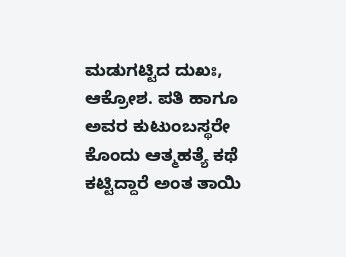ಮಡುಗಟ್ಟಿದ ದುಖಃ, ಆಕ್ರೋಶ. ಪತಿ ಹಾಗೂ ಅವರ ಕುಟುಂಬಸ್ಥರೇ ಕೊಂದು ಆತ್ಮಹತ್ಯೆ ಕಥೆ ಕಟ್ಟಿದ್ದಾರೆ ಅಂತ ತಾಯಿ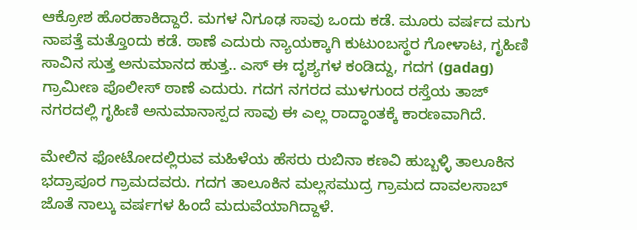ಆಕ್ರೋಶ ಹೊರಹಾಕಿದ್ದಾರೆ. ಮಗಳ ನಿಗೂಢ ಸಾವು ಒಂದು ಕಡೆ. ಮೂರು ವರ್ಷದ ಮಗು ನಾಪತ್ತೆ ಮತ್ತೊಂದು ಕಡೆ. ಠಾಣೆ ಎದುರು ನ್ಯಾಯಕ್ಕಾಗಿ ಕುಟುಂಬಸ್ಥರ ಗೋಳಾಟ, ಗೃಹಿಣಿ ಸಾವಿನ ಸುತ್ತ ಅನುಮಾನದ ಹುತ್ತ.. ಎಸ್ ಈ ದೃಶ್ಯಗಳ ಕಂಡಿದ್ದು, ಗದಗ (gadag) ಗ್ರಾಮೀಣ ಪೊಲೀಸ್ ಠಾಣೆ ಎದುರು. ಗದಗ ನಗರದ ಮುಳಗುಂದ ರಸ್ತೆಯ ತಾಜ್ ನಗರದಲ್ಲಿ ಗೃಹಿಣಿ ಅನುಮಾನಾಸ್ಪದ ಸಾವು ಈ ಎಲ್ಲ ರಾದ್ಧಾಂತಕ್ಕೆ ಕಾರಣವಾಗಿದೆ.

ಮೇಲಿನ ಫೋಟೋದಲ್ಲಿರುವ ಮಹಿಳೆಯ ಹೆಸರು ರುಬಿನಾ ಕಣವಿ ಹುಬ್ಬಳ್ಳಿ ತಾಲೂಕಿನ ಭದ್ರಾಪೂರ ಗ್ರಾಮದವರು. ಗದಗ ತಾಲೂಕಿನ ಮಲ್ಲಸಮುದ್ರ ಗ್ರಾಮದ ದಾವಲಸಾಬ್ ಜೊತೆ ನಾಲ್ಕು ವರ್ಷಗಳ ಹಿಂದೆ ಮದುವೆಯಾಗಿದ್ದಾಳೆ.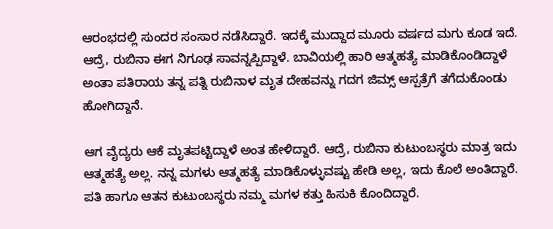ಆರಂಭದಲ್ಲಿ ಸುಂದರ ಸಂಸಾರ ನಡೆಸಿದ್ದಾರೆ. ಇದಕ್ಕೆ ಮುದ್ದಾದ ಮೂರು ವರ್ಷದ ಮಗು ಕೂಡ ಇದೆ. ಆದ್ರೆ, ರುಬಿನಾ ಈಗ ನಿಗೂಢ ಸಾವನ್ನಪ್ಪಿದ್ದಾಳೆ. ಬಾವಿಯಲ್ಲಿ ಹಾರಿ ಆತ್ಮಹತ್ಯೆ ಮಾಡಿಕೊಂಡಿದ್ದಾಳೆ ಅಂತಾ ಪತಿರಾಯ ತನ್ನ ಪತ್ನಿ ರುಬಿನಾಳ ಮೃತ ದೇಹವನ್ನು ಗದಗ ಜಿಮ್ಸ್ ಆಸ್ಪತ್ರೆಗೆ ತಗೆದುಕೊಂಡು ಹೋಗಿದ್ದಾನೆ.

ಆಗ ವೈದ್ಯರು ಆಕೆ ಮೃತಪಟ್ಟಿದ್ದಾಳೆ ಅಂತ ಹೇಳಿದ್ದಾರೆ. ಆದ್ರೆ, ರುಬಿನಾ ಕುಟುಂಬಸ್ಥರು ಮಾತ್ರ ಇದು ಆತ್ಮಹತ್ಯೆ ಅಲ್ಲ. ನನ್ನ ಮಗಳು ಆತ್ಮಹತ್ಯೆ ಮಾಡಿಕೊಳ್ಳುವಷ್ಟು ಹೇಡಿ ಅಲ್ಲ, ಇದು ಕೊಲೆ ಅಂತಿದ್ದಾರೆ. ಪತಿ ಹಾಗೂ ಆತನ ಕುಟುಂಬಸ್ಥರು ನಮ್ಮ ಮಗಳ ಕತ್ತು ಹಿಸುಕಿ ಕೊಂದಿದ್ದಾರೆ.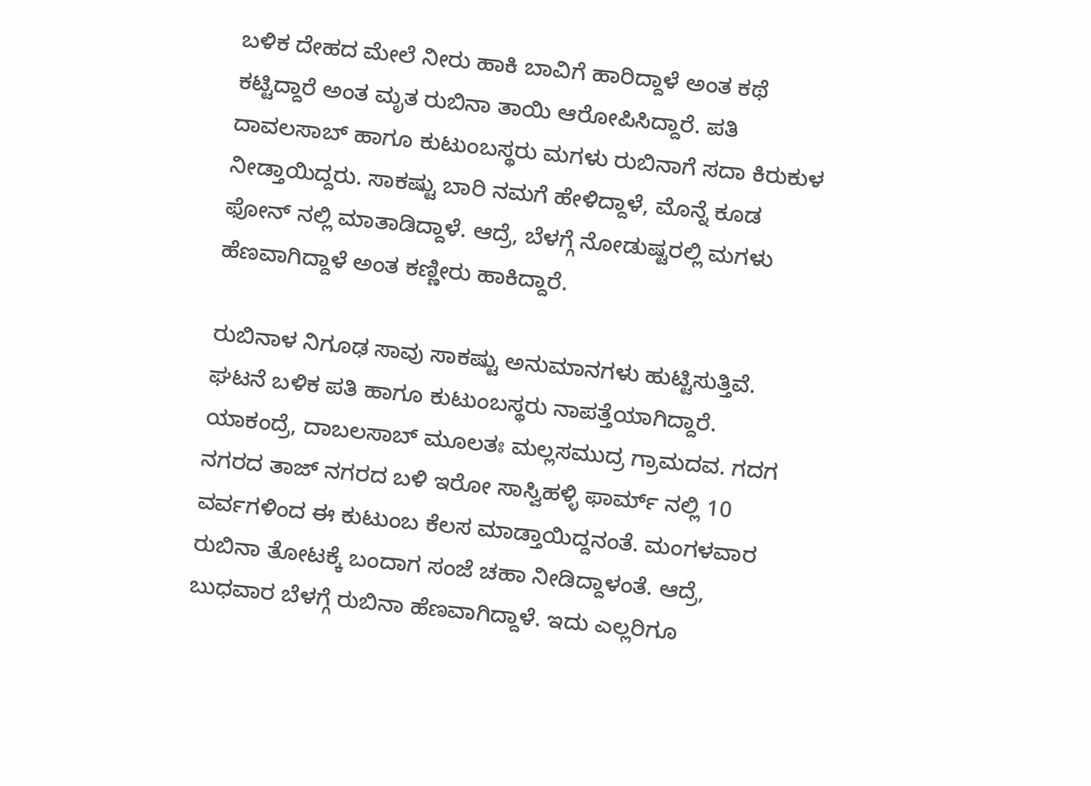ಬಳಿಕ ದೇಹದ ಮೇಲೆ ನೀರು ಹಾಕಿ ಬಾವಿಗೆ ಹಾರಿದ್ದಾಳೆ ಅಂತ ಕಥೆ ಕಟ್ಟಿದ್ದಾರೆ ಅಂತ ಮೃತ ರುಬಿನಾ ತಾಯಿ ಆರೋಪಿಸಿದ್ದಾರೆ. ಪತಿ ದಾವಲಸಾಬ್ ಹಾಗೂ ಕುಟುಂಬಸ್ಥರು ಮಗಳು ರುಬಿನಾಗೆ ಸದಾ ಕಿರುಕುಳ ನೀಡ್ತಾಯಿದ್ದರು. ಸಾಕಷ್ಟು ಬಾರಿ ನಮಗೆ ಹೇಳಿದ್ದಾಳೆ, ಮೊನ್ನೆ ಕೂಡ ಫೋನ್ ನಲ್ಲಿ ಮಾತಾಡಿದ್ದಾಳೆ. ಆದ್ರೆ, ಬೆಳಗ್ಗೆ ನೋಡುಷ್ಟರಲ್ಲಿ ಮಗಳು ಹೆಣವಾಗಿದ್ದಾಳೆ ಅಂತ ಕಣ್ಣೀರು ಹಾಕಿದ್ದಾರೆ.

ರುಬಿನಾಳ ನಿಗೂಢ ಸಾವು ಸಾಕಷ್ಟು ಅನುಮಾನಗಳು ಹುಟ್ಟಿಸುತ್ತಿವೆ. ಘಟನೆ ಬಳಿಕ ಪತಿ ಹಾಗೂ ಕುಟುಂಬಸ್ಥರು ನಾಪತ್ತೆಯಾಗಿದ್ದಾರೆ. ಯಾಕಂದ್ರೆ, ದಾಬಲಸಾಬ್ ಮೂಲತಃ ಮಲ್ಲಸಮುದ್ರ ಗ್ರಾಮದವ. ಗದಗ ನಗರದ ತಾಜ್ ನಗರದ ಬಳಿ ಇರೋ ಸಾಸ್ವಿಹಳ್ಳಿ ಫಾರ್ಮ್ ನಲ್ಲಿ 10 ವರ್ವಗಳಿಂದ ಈ ಕುಟುಂಬ ಕೆಲಸ ಮಾಡ್ತಾಯಿದ್ದನಂತೆ. ಮಂಗಳವಾರ ರುಬಿನಾ ತೋಟಕ್ಕೆ ಬಂದಾಗ ಸಂಜೆ ಚಹಾ ನೀಡಿದ್ದಾಳಂತೆ. ಆದ್ರೆ, ಬುಧವಾರ ಬೆಳಗ್ಗೆ ರುಬಿನಾ ಹೆಣವಾಗಿದ್ದಾಳೆ. ಇದು ಎಲ್ಲರಿಗೂ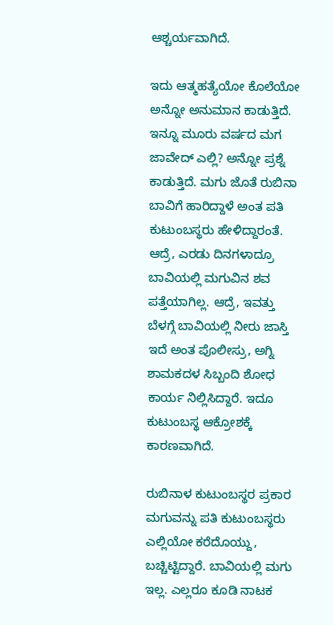ಆಶ್ಚರ್ಯವಾಗಿದೆ.

ಇದು ಆತ್ಮಹತ್ಯೆಯೋ ಕೊಲೆಯೋ ಅನ್ನೋ ಅನುಮಾನ ಕಾಡುತ್ತಿದೆ. ಇನ್ನೂ ಮೂರು ವರ್ಷದ ಮಗ ಜಾವೇದ್ ಎಲ್ಲಿ? ಅನ್ನೋ ಪ್ರಶ್ನೆ ಕಾಡುತ್ತಿದೆ. ಮಗು ಜೊತೆ ರುಬಿನಾ ಬಾವಿಗೆ ಹಾರಿದ್ದಾಳೆ ಅಂತ ಪತಿ ಕುಟುಂಬಸ್ಥರು ಹೇಳಿದ್ದಾರಂತೆ. ಆದ್ರೆ, ಎರಡು ದಿನಗಳಾದ್ರೂ ಬಾವಿಯಲ್ಲಿ ಮಗುವಿನ ಶವ ಪತ್ತೆಯಾಗಿಲ್ಲ. ಆದ್ರೆ, ಇವತ್ತು ಬೆಳಗ್ಗೆ ಬಾವಿಯಲ್ಲಿ ನೀರು ಜಾಸ್ತಿ ಇದೆ ಅಂತ ಪೊಲೀಸ್ರು, ಅಗ್ನಿ ಶಾಮಕದಳ ಸಿಬ್ಬಂದಿ ಶೋಧ ಕಾರ್ಯ ನಿಲ್ಲಿಸಿದ್ದಾರೆ. ಇದೂ ಕುಟುಂಬಸ್ಥ ಆಕ್ರೋಶಕ್ಕೆ ಕಾರಣವಾಗಿದೆ.

ರುಬಿನಾಳ ಕುಟುಂಬಸ್ಥರ ಪ್ರಕಾರ ಮಗುವನ್ನು ಪತಿ ಕುಟುಂಬಸ್ಥರು ಎಲ್ಲಿಯೋ ಕರೆದೊಯ್ದು, ಬಚ್ಚಿಟ್ಟಿದ್ದಾರೆ. ಬಾವಿಯಲ್ಲಿ ಮಗು ಇಲ್ಲ. ಎಲ್ಲರೂ ಕೂಡಿ ನಾಟಕ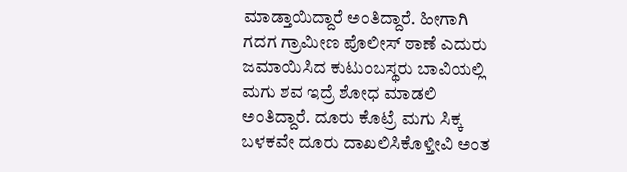ಮಾಡ್ತಾಯಿದ್ದಾರೆ ಅಂತಿದ್ದಾರೆ. ಹೀಗಾಗಿ ಗದಗ ಗ್ರಾಮೀಣ ಪೊಲೀಸ್ ಠಾಣೆ ಎದುರು ಜಮಾಯಿಸಿದ ಕುಟುಂಬಸ್ಥರು ಬಾವಿಯಲ್ಲಿ ಮಗು ಶವ ಇದ್ರೆ ಶೋಧ ಮಾಡಲಿ ಅಂತಿದ್ದಾರೆ. ದೂರು ಕೊಟ್ರೆ ಮಗು ಸಿಕ್ಕ ಬಳಕವೇ ದೂರು ದಾಖಲಿಸಿಕೊಳ್ತೀವಿ ಅಂತ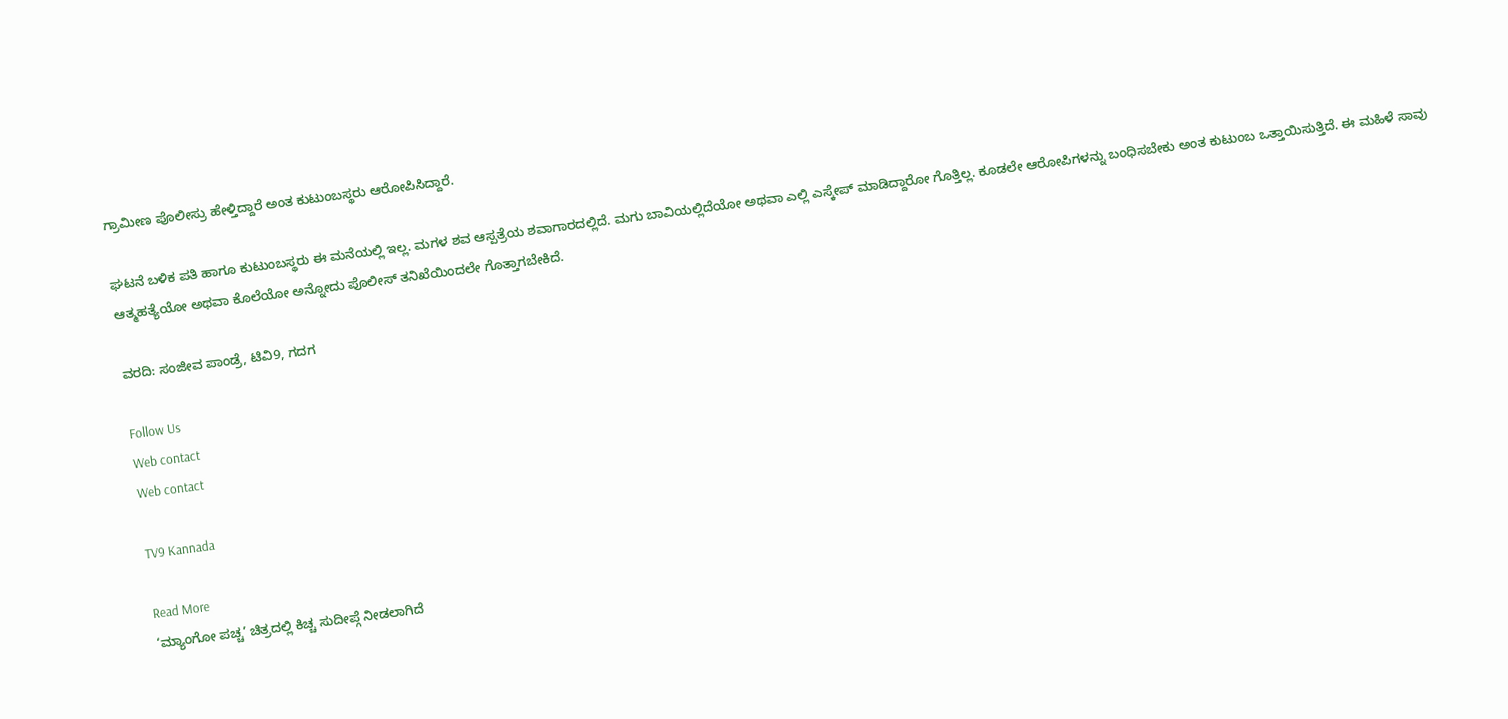ಗ್ರಾಮೀಣ ಪೊಲೀಸ್ರು ಹೇಳ್ತಿದ್ದಾರೆ ಅಂತ ಕುಟುಂಬಸ್ಥರು ಆರೋಪಿಸಿದ್ದಾರೆ.

ಘಟನೆ ಬಳಿಕ ಪತಿ ಹಾಗೂ ಕುಟುಂಬಸ್ಥರು ಈ ಮನೆಯಲ್ಲಿ ಇಲ್ಲ. ಮಗಳ ಶವ ಆಸ್ಪತ್ರೆಯ ಶವಾಗಾರದಲ್ಲಿದೆ. ಮಗು ಬಾವಿಯಲ್ಲಿದೆಯೋ ಅಥವಾ ಎಲ್ಲಿ ಎಸ್ಕೇಪ್ ಮಾಡಿದ್ದಾರೋ ಗೊತ್ತಿಲ್ಲ. ಕೂಡಲೇ ಆರೋಪಿಗಳನ್ನು ಬಂಧಿಸಬೇಕು ಅಂತ ಕುಟುಂಬ ಒತ್ತಾಯಿಸುತ್ತಿದೆ. ಈ ಮಹಿಳೆ ಸಾವು ಆತ್ಮಹತ್ಯೆಯೋ ಅಥವಾ ಕೊಲೆಯೋ ಅನ್ನೋದು ಪೊಲೀಸ್ ತನಿಖೆಯಿಂದಲೇ ಗೊತ್ತಾಗಬೇಕಿದೆ.

ವರದಿ: ಸಂಜೀವ ಪಾಂಡ್ರೆ, ಟಿವಿ9, ಗದಗ

Follow Us
Web contact
Web contact

TV9 Kannada

Read More
‘ಮ್ಯಾಂಗೋ ಪಚ್ಚ’ ಚಿತ್ರದಲ್ಲಿ ಕಿಚ್ಚ ಸುದೀಪ್ಗೆ ನೀಡಲಾಗಿದೆ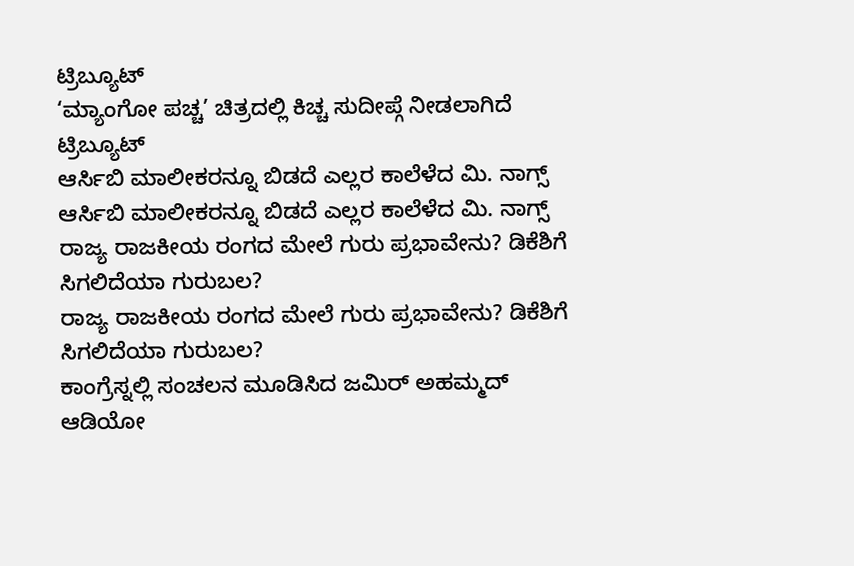ಟ್ರಿಬ್ಯೂಟ್
‘ಮ್ಯಾಂಗೋ ಪಚ್ಚ’ ಚಿತ್ರದಲ್ಲಿ ಕಿಚ್ಚ ಸುದೀಪ್ಗೆ ನೀಡಲಾಗಿದೆ ಟ್ರಿಬ್ಯೂಟ್
ಆರ್ಸಿಬಿ ಮಾಲೀಕರನ್ನೂ ಬಿಡದೆ ಎಲ್ಲರ ಕಾಲೆಳೆದ ಮಿ. ನಾಗ್ಸ್
ಆರ್ಸಿಬಿ ಮಾಲೀಕರನ್ನೂ ಬಿಡದೆ ಎಲ್ಲರ ಕಾಲೆಳೆದ ಮಿ. ನಾಗ್ಸ್
ರಾಜ್ಯ ರಾಜಕೀಯ ರಂಗದ ಮೇಲೆ ಗುರು ಪ್ರಭಾವೇನು? ಡಿಕೆಶಿಗೆ ಸಿಗಲಿದೆಯಾ ಗುರುಬಲ?
ರಾಜ್ಯ ರಾಜಕೀಯ ರಂಗದ ಮೇಲೆ ಗುರು ಪ್ರಭಾವೇನು? ಡಿಕೆಶಿಗೆ ಸಿಗಲಿದೆಯಾ ಗುರುಬಲ?
ಕಾಂಗ್ರೆಸ್ನಲ್ಲಿ ಸಂಚಲನ ಮೂಡಿಸಿದ ಜಮಿರ್ ಅಹಮ್ಮದ್ ಆಡಿಯೋ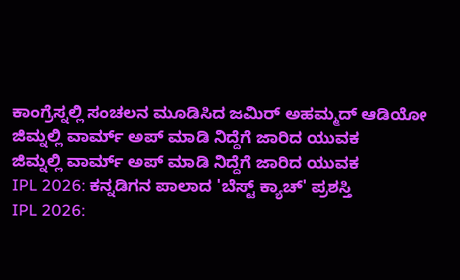ಕಾಂಗ್ರೆಸ್ನಲ್ಲಿ ಸಂಚಲನ ಮೂಡಿಸಿದ ಜಮಿರ್ ಅಹಮ್ಮದ್ ಆಡಿಯೋ
ಜಿಮ್ನಲ್ಲಿ ವಾರ್ಮ್ ಅಪ್ ಮಾಡಿ ನಿದ್ದೆಗೆ ಜಾರಿದ ಯುವಕ
ಜಿಮ್ನಲ್ಲಿ ವಾರ್ಮ್ ಅಪ್ ಮಾಡಿ ನಿದ್ದೆಗೆ ಜಾರಿದ ಯುವಕ
IPL 2026: ಕನ್ನಡಿಗನ ಪಾಲಾದ 'ಬೆಸ್ಟ್ ಕ್ಯಾಚ್' ಪ್ರಶಸ್ತಿ
IPL 2026: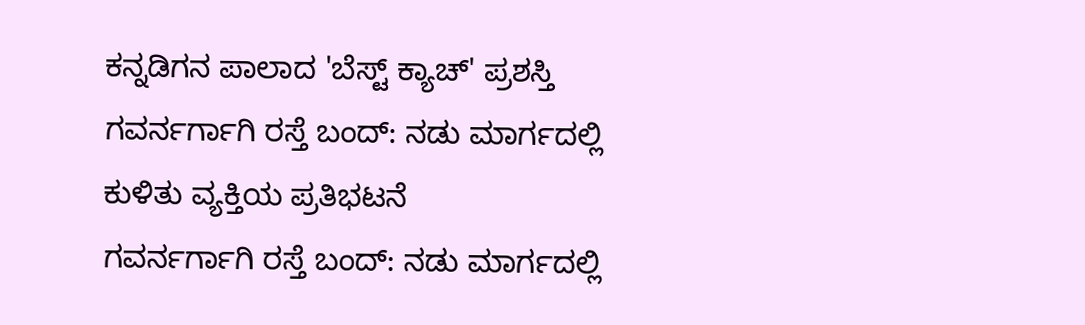ಕನ್ನಡಿಗನ ಪಾಲಾದ 'ಬೆಸ್ಟ್ ಕ್ಯಾಚ್' ಪ್ರಶಸ್ತಿ
ಗವರ್ನರ್ಗಾಗಿ ರಸ್ತೆ ಬಂದ್: ನಡು ಮಾರ್ಗದಲ್ಲಿ ಕುಳಿತು ವ್ಯಕ್ತಿಯ ಪ್ರತಿಭಟನೆ
ಗವರ್ನರ್ಗಾಗಿ ರಸ್ತೆ ಬಂದ್: ನಡು ಮಾರ್ಗದಲ್ಲಿ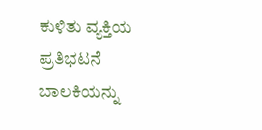ಕುಳಿತು ವ್ಯಕ್ತಿಯ ಪ್ರತಿಭಟನೆ
ಬಾಲಕಿಯನ್ನು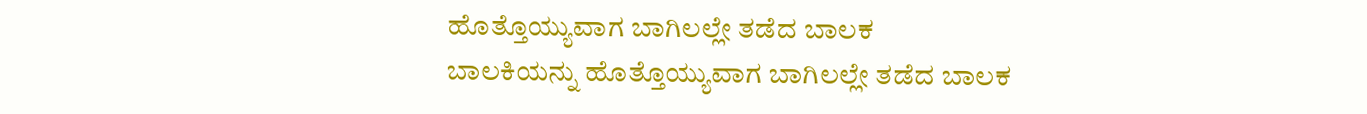ಹೊತ್ತೊಯ್ಯುವಾಗ ಬಾಗಿಲಲ್ಲೇ ತಡೆದ ಬಾಲಕ
ಬಾಲಕಿಯನ್ನು ಹೊತ್ತೊಯ್ಯುವಾಗ ಬಾಗಿಲಲ್ಲೇ ತಡೆದ ಬಾಲಕ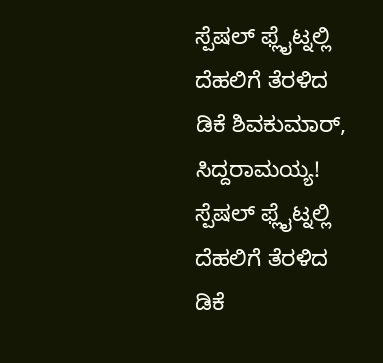ಸ್ಪೆಷಲ್ ಫ್ಲೈಟ್ನಲ್ಲಿ ದೆಹಲಿಗೆ ತೆರಳಿದ ಡಿಕೆ ಶಿವಕುಮಾರ್, ಸಿದ್ದರಾಮಯ್ಯ!
ಸ್ಪೆಷಲ್ ಫ್ಲೈಟ್ನಲ್ಲಿ ದೆಹಲಿಗೆ ತೆರಳಿದ ಡಿಕೆ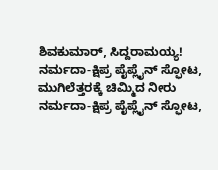ಶಿವಕುಮಾರ್, ಸಿದ್ದರಾಮಯ್ಯ!
ನರ್ಮದಾ-ಕ್ಷಿಪ್ರ ಪೈಪ್ಲೈನ್ ಸ್ಫೋಟ, ಮುಗಿಲೆತ್ತರಕ್ಕೆ ಚಿಮ್ಮಿದ ನೀರು
ನರ್ಮದಾ-ಕ್ಷಿಪ್ರ ಪೈಪ್ಲೈನ್ ಸ್ಫೋಟ,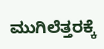ಮುಗಿಲೆತ್ತರಕ್ಕೆ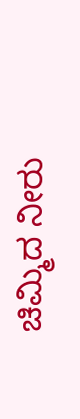ಚಿಮ್ಮಿದ ನೀರು